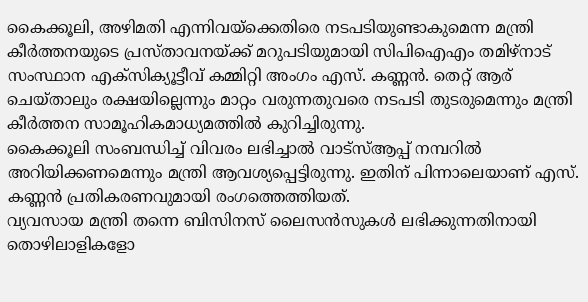കൈക്കൂലി, അഴിമതി എന്നിവയ്ക്കെതിരെ നടപടിയുണ്ടാകുമെന്ന മന്ത്രി കീർത്തനയുടെ പ്രസ്താവനയ്ക്ക് മറുപടിയുമായി സിപിഐഎം തമിഴ്നാട് സംസ്ഥാന എക്സിക്യൂട്ടീവ് കമ്മിറ്റി അംഗം എസ്. കണ്ണൻ. തെറ്റ് ആര് ചെയ്താലും രക്ഷയില്ലെന്നും മാറ്റം വരുന്നതുവരെ നടപടി തുടരുമെന്നും മന്ത്രി കീർത്തന സാമൂഹികമാധ്യമത്തിൽ കുറിച്ചിരുന്നു.
കൈക്കൂലി സംബന്ധിച്ച് വിവരം ലഭിച്ചാൽ വാട്സ്ആപ്പ് നമ്പറിൽ അറിയിക്കണമെന്നും മന്ത്രി ആവശ്യപ്പെട്ടിരുന്നു. ഇതിന് പിന്നാലെയാണ് എസ്. കണ്ണൻ പ്രതികരണവുമായി രംഗത്തെത്തിയത്.
വ്യവസായ മന്ത്രി തന്നെ ബിസിനസ് ലൈസൻസുകൾ ലഭിക്കുന്നതിനായി തൊഴിലാളികളോ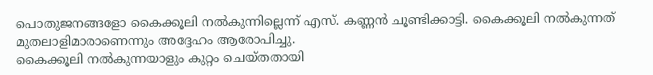പൊതുജനങ്ങളോ കൈക്കൂലി നൽകുന്നില്ലെന്ന് എസ്. കണ്ണൻ ചൂണ്ടിക്കാട്ടി. കൈക്കൂലി നൽകുന്നത് മുതലാളിമാരാണെന്നും അദ്ദേഹം ആരോപിച്ചു.
കൈക്കൂലി നൽകുന്നയാളും കുറ്റം ചെയ്തതായി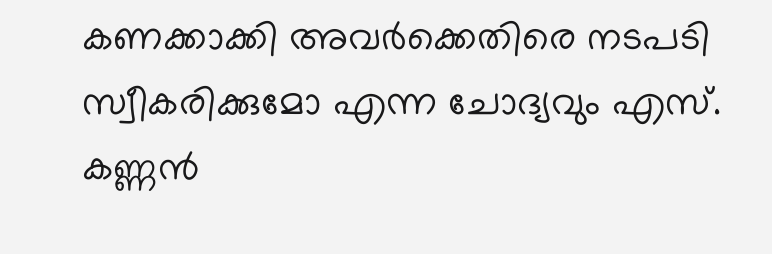കണക്കാക്കി അവർക്കെതിരെ നടപടി സ്വീകരിക്കുമോ എന്ന ചോദ്യവും എസ്. കണ്ണൻ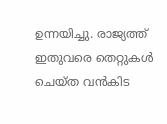ഉന്നയിച്ചു. രാജ്യത്ത് ഇതുവരെ തെറ്റുകൾ ചെയ്ത വൻകിട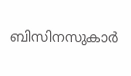ബിസിനസുകാർ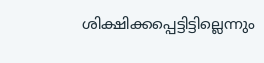ശിക്ഷിക്കപ്പെട്ടിട്ടില്ലെന്നും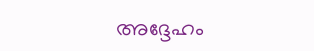അദ്ദേഹം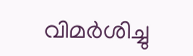വിമർശിച്ചു